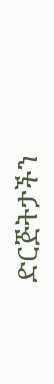ድርጅትታችን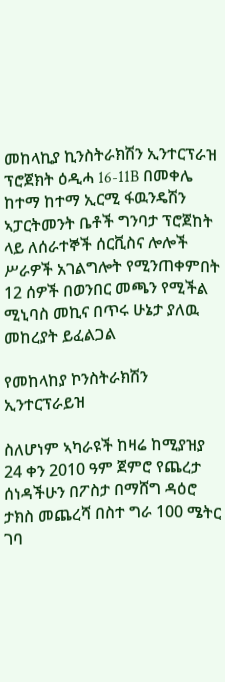መከላኪያ ኪንስትራክሽን ኢንተርፕራዝ ፕሮጀክት ዕዲሓ 16-11B በመቀሌ ከተማ ከተማ ኢርሚ ፋዉንዴሽን ኣፓርትመንት ቤቶች ግንባታ ፕሮጀከት ላይ ለሰራተኞች ሰርቪስና ሎሎች ሥራዎች አገልግሎት የሚንጠቀምበት 12 ሰዎች በወንበር መጫን የሚችል ሚኒባስ መኪና በጥሩ ሁኔታ ያለዉ መከረያት ይፈልጋል

የመከላከያ ኮንስትራክሽን ኢንተርፕራይዝ

ስለሆነም ኣካራዩች ከዛሬ ከሚያዝያ 24 ቀን 2010 ዓም ጀምሮ የጨረታ ሰነዳችሁን በፖስታ በማሸግ ዳዕሮ ታክስ መጨረሻ በስተ ግራ 100 ሜትር ገባ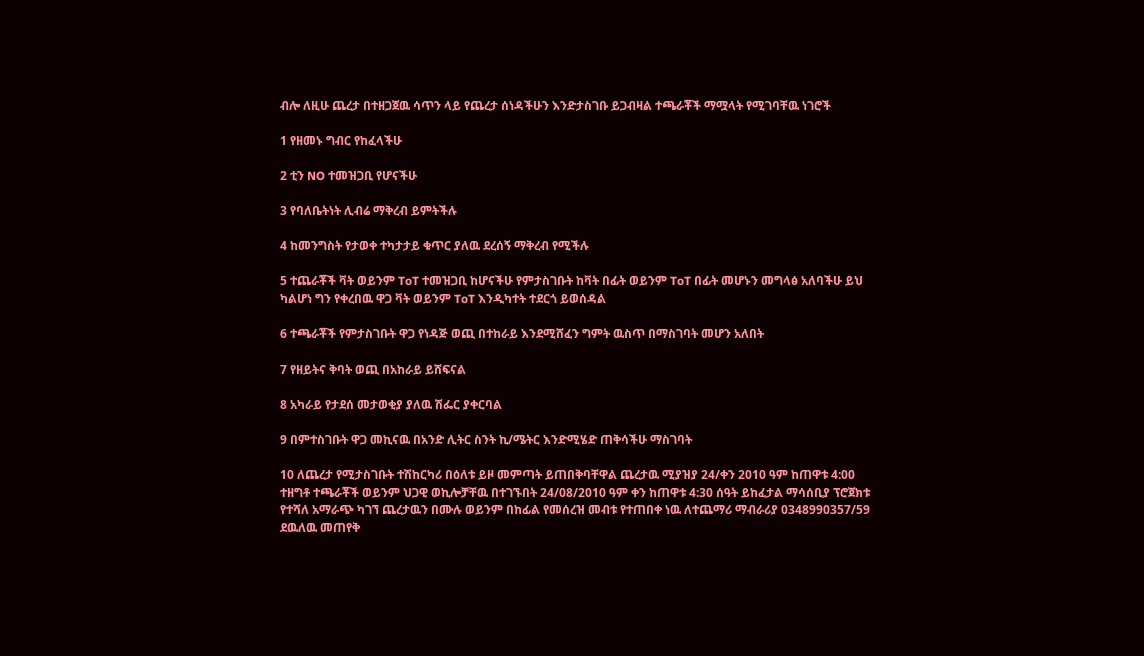ብሎ ለዚሁ ጨረታ በተዘጋጀዉ ሳጥን ላይ የጨረታ ሰነዳችሁን እንድታስገቡ ይጋብዛል ተጫራቾች ማሟላት የሚገባቸዉ ነገሮች

1 የዘመኑ ግብር የከፈላችሁ

2 ቲን NO ተመዝጋቢ የሆናችሁ

3 የባለቤትነት ሊብሬ ማቅረብ ይምትችሉ

4 ከመንግስት የታወቀ ተካታታይ ቁጥር ያለዉ ደረሰኝ ማቅረብ የሚችሉ

5 ተጨራቾች ቫት ወይንም ToT ተመዝጋቢ ከሆናችሁ የምታስገቡት ከቫት በፊት ወይንም ToT በፊት መሆኑን መግላፅ አለባችሁ ይህ ካልሆነ ግን የቀረበዉ ዋጋ ቫት ወይንም ToT እንዲካተት ተደርጎ ይወሰዳል

6 ተጫራቾች የምታስገቡት ዋጋ የነዳጅ ወጪ በተከራይ እንደሚሸፈን ግምት ዉስጥ በማስገባት መሆን አለበት

7 የዘይትና ቅባት ወጪ በአከራይ ይሸፍናል

8 አካራይ የታደሰ መታወቂያ ያለዉ ሽፌር ያቀርባል

9 በምተስገቡት ዋጋ መኪናዉ በአንድ ሊትር ስንት ኪ/ሜትር እንድሚሄድ ጠቅሳችሁ ማስገባት

10 ለጨረታ የሚታስገቡት ተሽከርካሪ በዕለቱ ይዞ መምጣት ይጠበቅባቸዋል ጨረታዉ ሚያዝያ 24/ቀን 2010 ዓም ከጠዋቱ 4:00 ተዘግቶ ተጫራቾች ወይንም ህጋዊ ወኪሎቻቸዉ በተገኙበት 24/08/2010 ዓም ቀን ከጠዋቱ 4:30 ሰዓት ይከፈታል ማሳሰቢያ ፕሮጀክቱ የተሻለ አማራጭ ካገኘ ጨረታዉን በሙሉ ወይንም በከፊል የመሰረዝ መብቱ የተጠበቀ ነዉ ለተጨማሪ ማብራሪያ 0348990357/59 ደዉለዉ መጠየቅ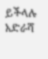ይችላሉ አድራሻ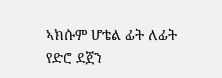ኣክሱም ሆቴል ፊት ለፊት የድሮ ደጀን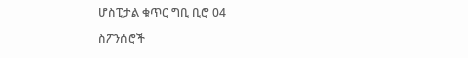ሆስፒታል ቁጥር ግቢ ቢሮ 04

ስፖንሰሮች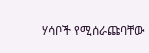ሃሳቦች የሚሰራጩባቸው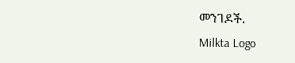መንገዶች.
Milkta Logo